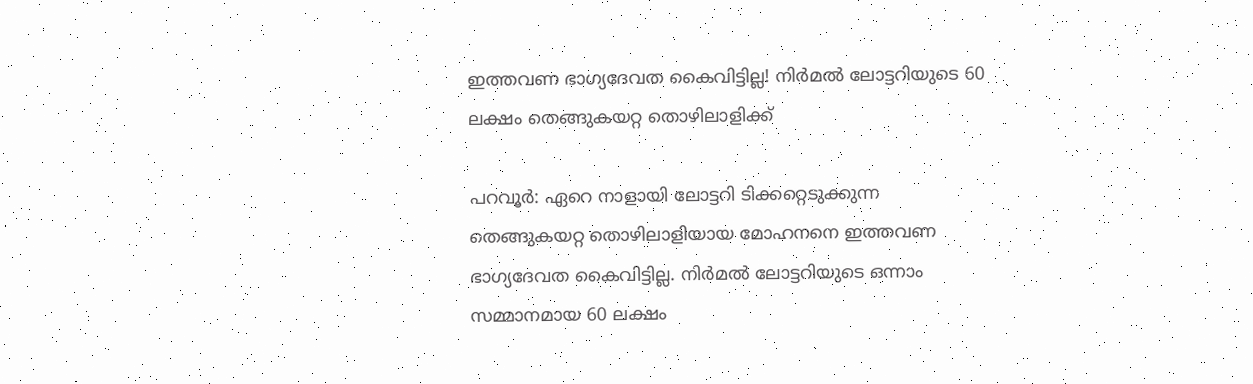ഇത്തവണ ഭാഗ്യദേവത കൈവിട്ടില്ല! നിർമൽ ലോട്ടറിയുടെ 60 ലക്ഷം തെങ്ങുകയറ്റ തൊഴിലാളിക്ക്

പറവൂർ: ഏറെ നാളായി ലോട്ടറി ടിക്കറ്റെടുക്കുന്ന തെങ്ങുകയറ്റ തൊഴിലാളിയായ മോഹനനെ ഇത്തവണ ഭാഗ്യദേവത കൈവിട്ടില്ല. നിർമൽ ലോട്ടറിയുടെ ഒന്നാം സമ്മാനമായ 60 ലക്ഷം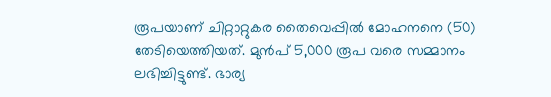രൂപയാണ് ചിറ്റാറ്റുകര തൈവെപ്പിൽ മോഹനനെ (50) തേടിയെത്തിയത്. മുൻപ് 5,000 രൂപ വരെ സമ്മാനം ലഭിച്ചിട്ടുണ്ട്. ഭാര്യ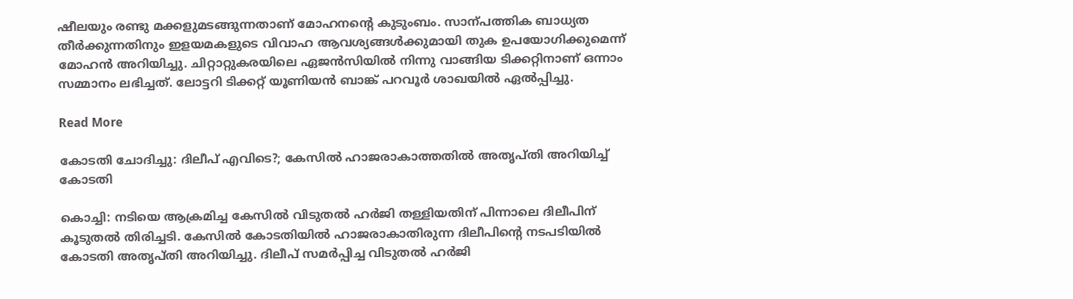ഷീലയും രണ്ടു മക്കളുമടങ്ങുന്നതാണ് മോഹനന്‍റെ കുടുംബം. സാന്പത്തിക ബാധ്യത തീർക്കുന്നതിനും ഇളയമകളുടെ വിവാഹ ആവശ്യങ്ങൾക്കുമായി തുക ഉപയോഗിക്കുമെന്ന് മോഹൻ അറിയിച്ചു. ചിറ്റാറ്റുകരയിലെ ഏജൻസിയിൽ നിന്നു വാങ്ങിയ ടിക്കറ്റിനാണ് ഒന്നാം സമ്മാനം ലഭിച്ചത്. ലോട്ടറി ടിക്കറ്റ് യൂണിയൻ ബാങ്ക് പറവൂർ ശാഖയിൽ ഏൽപ്പിച്ചു.

Read More

കോടതി ചോദിച്ചു: ദിലീപ് എവിടെ?; കേസിൽ ഹാജരാകാത്തതിൽ അതൃപ്തി അറിയിച്ച് കോടതി

കൊച്ചി: നടിയെ ആക്രമിച്ച കേസിൽ വിടുതൽ ഹർജി തള്ളിയതിന് പിന്നാലെ ദിലീപിന് കൂടുതൽ തിരിച്ചടി. കേസിൽ കോടതിയിൽ ഹാജരാകാതിരുന്ന ദിലീപിന്‍റെ നടപടിയിൽ കോടതി അതൃപ്തി അറിയിച്ചു. ദിലീപ് സമർപ്പിച്ച വിടുതൽ ഹർജി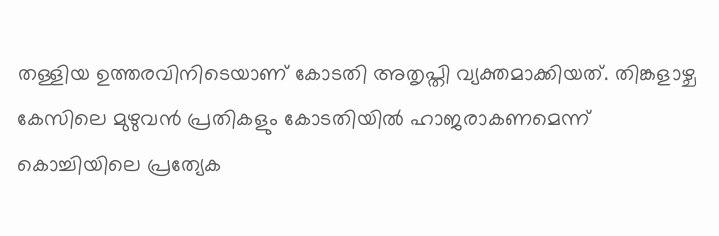തള്ളിയ ഉത്തരവിനിടെയാണ് കോടതി അതൃപ്തി വ്യക്തമാക്കിയത്. തിങ്കളാഴ്ച കേസിലെ മുഴുവൻ പ്രതികളും കോടതിയിൽ ഹാജരാകണമെന്ന് കൊച്ചിയിലെ പ്രത്യേക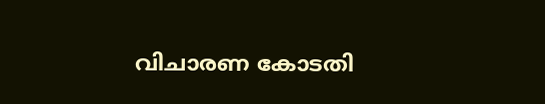വിചാരണ കോടതി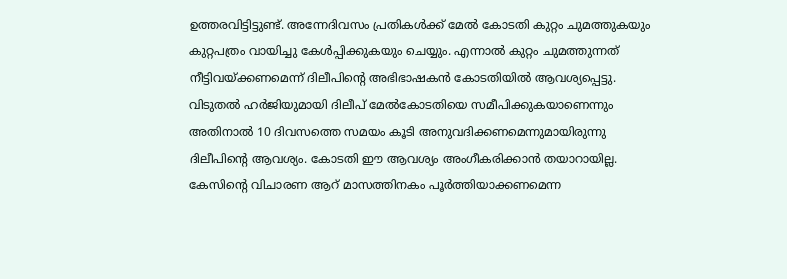ഉത്തരവിട്ടിട്ടുണ്ട്. അന്നേദിവസം പ്രതികൾക്ക് മേൽ കോടതി കുറ്റം ചുമത്തുകയും കുറ്റപത്രം വായിച്ചു കേൾപ്പിക്കുകയും ചെയ്യും. എന്നാൽ കുറ്റം ചുമത്തുന്നത് നീട്ടിവയ്ക്കണമെന്ന് ദിലീപിന്‍റെ അഭിഭാഷകൻ കോടതിയിൽ ആവശ്യപ്പെട്ടു. വിടുതൽ ഹർജിയുമായി ദിലീപ് മേൽകോടതിയെ സമീപിക്കുകയാണെന്നും അതിനാൽ 10 ദിവസത്തെ സമയം കൂടി അനുവദിക്കണമെന്നുമായിരുന്നു ദിലീപിന്‍റെ ആവശ്യം. കോടതി ഈ ആവശ്യം അംഗീകരിക്കാൻ തയാറായില്ല. കേസിന്‍റെ വിചാരണ ആറ് മാസത്തിനകം പൂർത്തിയാക്കണമെന്ന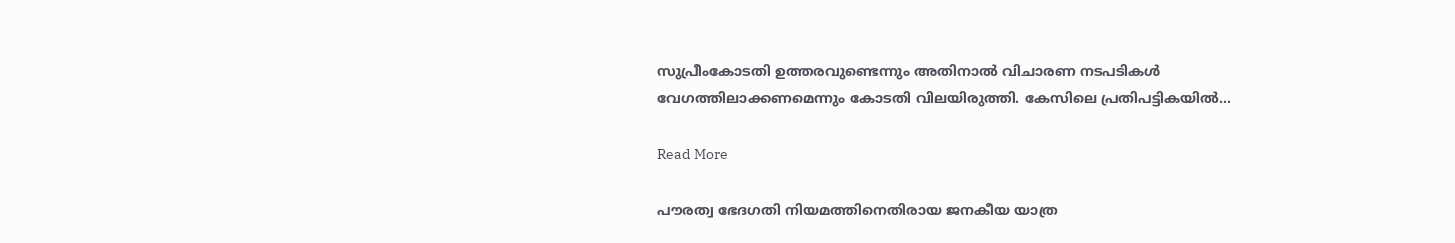സുപ്രീംകോടതി ഉത്തരവുണ്ടെന്നും അതിനാൽ വിചാരണ നടപടികൾ വേഗത്തിലാക്കണമെന്നും കോടതി വിലയിരുത്തി. കേസിലെ പ്രതിപട്ടികയിൽ…

Read More

പൗരത്വ ഭേദഗതി നിയമത്തിനെതിരായ ജനകീയ യാത്ര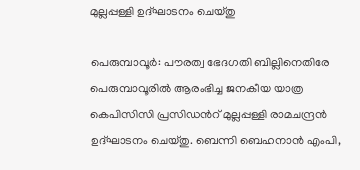മുല്ലപ്പള്ളി ഉദ്ഘാടനം ചെയ്തു

പെരുമ്പാവൂർ: പൗരത്വ ഭേദഗതി ബില്ലിനെതിരേ പെരുമ്പാവൂരിൽ ആരംഭിച്ച ജനകീയ യാത്ര കെപിസിസി പ്രസിഡന്‍റ് മുല്ലപ്പള്ളി രാമചന്ദ്രൻ ഉദ്ഘാടനം ചെയ്തു. ബെന്നി ബെഹനാൻ എംപി,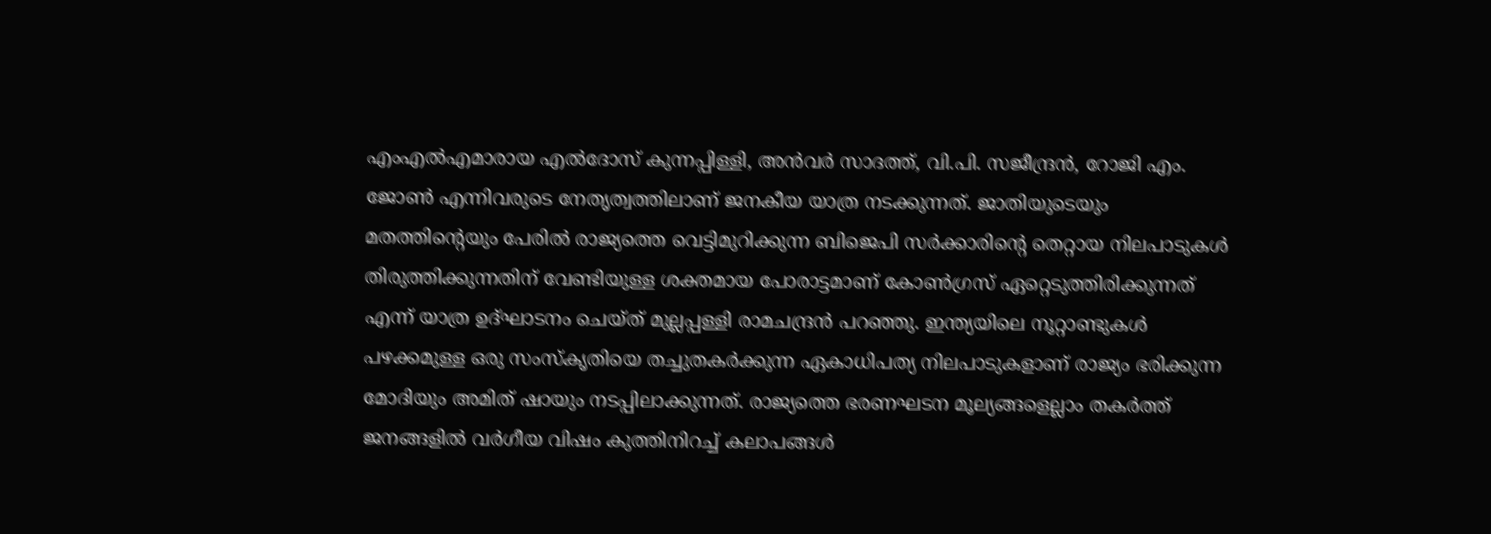എംഎൽഎമാരായ എൽദോസ് കുന്നപ്പിള്ളി, അൻവർ സാദത്ത്, വി.പി. സജീന്ദ്രൻ, റോജി എം. ജോൺ എന്നിവരുടെ നേതൃത്വത്തിലാണ് ജനകീയ യാത്ര നടക്കുന്നത്. ജാതിയുടെയും മതത്തിന്‍റെയും പേരിൽ രാജ്യത്തെ വെട്ടിമുറിക്കുന്ന ബിജെപി സർക്കാരിന്‍റെ തെറ്റായ നിലപാടുകൾ തിരുത്തിക്കുന്നതിന് വേണ്ടിയുള്ള ശക്തമായ പോരാട്ടമാണ് കോൺഗ്രസ് ഏറ്റെടുത്തിരിക്കുന്നത് എന്ന് യാത്ര ഉദ്ഘാടനം ചെയ്ത് മുല്ലപ്പള്ളി രാമചന്ദ്രൻ പറഞ്ഞു. ഇന്ത്യയിലെ നൂറ്റാണ്ടുകൾ പഴക്കമുള്ള ഒരു സംസ്‌കൃതിയെ തച്ചുതകർക്കുന്ന ഏകാധിപത്യ നിലപാടുകളാണ് രാജ്യം ഭരിക്കുന്ന മോദിയും അമിത് ഷായും നടപ്പിലാക്കുന്നത്. രാജ്യത്തെ ഭരണഘടന മൂല്യങ്ങളെല്ലാം തകർത്ത് ജനങ്ങളിൽ വർഗീയ വിഷം കുത്തിനിറച്ച് കലാപങ്ങൾ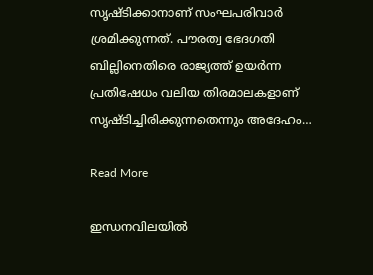സൃഷ്ടിക്കാനാണ് സംഘപരിവാർ ശ്രമിക്കുന്നത്. പൗരത്വ ഭേദഗതി ബില്ലിനെതിരെ രാജ്യത്ത് ഉയർന്ന പ്രതിഷേധം വലിയ തിരമാലകളാണ് സൃഷ്ടിച്ചിരിക്കുന്നതെന്നും അദേഹം…

Read More

ഇന്ധനവിലയില്‍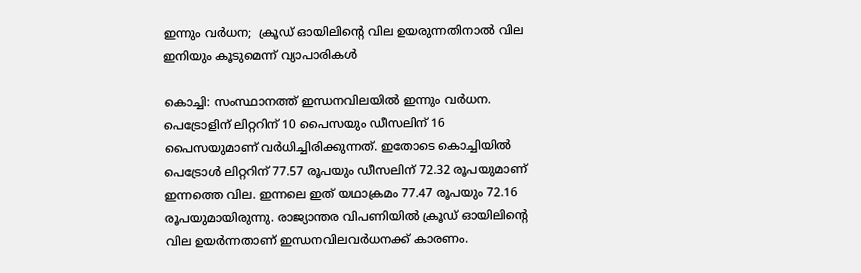ഇന്നും വര്‍ധന;  ക്രൂഡ് ഓയിലിന്‍റെ വില ഉയരുന്നതിനാൽ വില ഇനിയും കൂടുമെന്ന് വ്യാപാരികൾ

കൊച്ചി: സംസ്ഥാനത്ത് ഇന്ധനവിലയില്‍ ഇന്നും വര്‍ധന. പെട്രോളിന് ലിറ്ററിന് 10 പൈസയും ഡീസലിന് 16 പൈസയുമാണ് വര്‍ധിച്ചിരിക്കുന്നത്. ഇതോടെ കൊച്ചിയില്‍ പെട്രോള്‍ ലിറ്ററിന് 77.57 രൂപയും ഡീസലിന് 72.32 രൂപയുമാണ് ഇന്നത്തെ വില. ഇന്നലെ ഇത് യഥാക്രമം 77.47 രൂപയും 72.16 രൂപയുമായിരുന്നു. രാജ്യാന്തര വിപണിയില്‍ ക്രൂഡ് ഓയിലിന്‍റെ വില ഉയര്‍ന്നതാണ് ഇന്ധനവിലവര്‍ധനക്ക് കാരണം.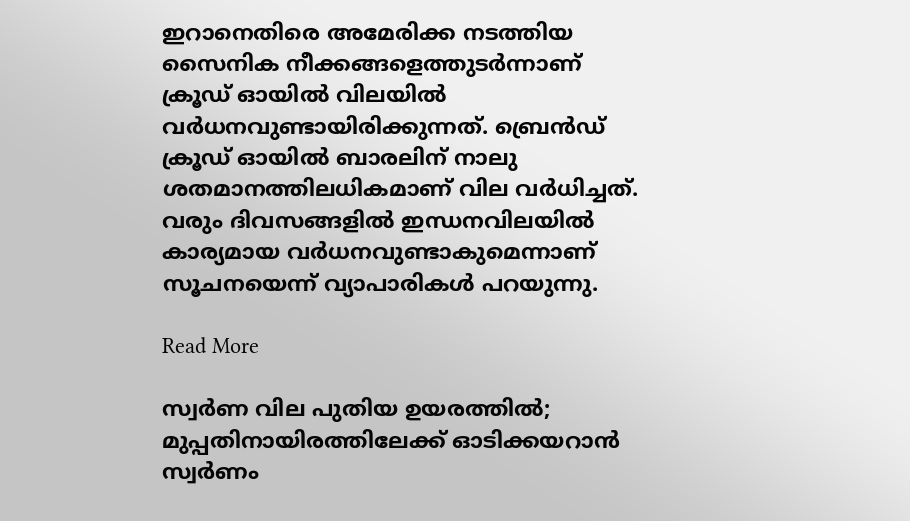ഇറാനെതിരെ അമേരിക്ക നടത്തിയ സൈനിക നീക്കങ്ങളെത്തുടര്‍ന്നാണ് ക്രൂഡ് ഓയില്‍ വിലയില്‍ വര്‍ധനവുണ്ടായിരിക്കുന്നത്. ബ്രെന്‍ഡ് ക്രൂഡ് ഓയില്‍ ബാരലിന് നാലു ശതമാനത്തിലധികമാണ് വില വര്‍ധിച്ചത്. വരും ദിവസങ്ങളില്‍ ഇന്ധനവിലയില്‍ കാര്യമായ വര്‍ധനവുണ്ടാകുമെന്നാണ് സൂചനയെന്ന് വ്യാപാരികള്‍ പറയുന്നു.

Read More

സ്വർണ വില പുതിയ ഉയരത്തിൽ; മുപ്പതിനായിരത്തിലേക്ക് ഓടിക്കയറാൻ  സ്വർണം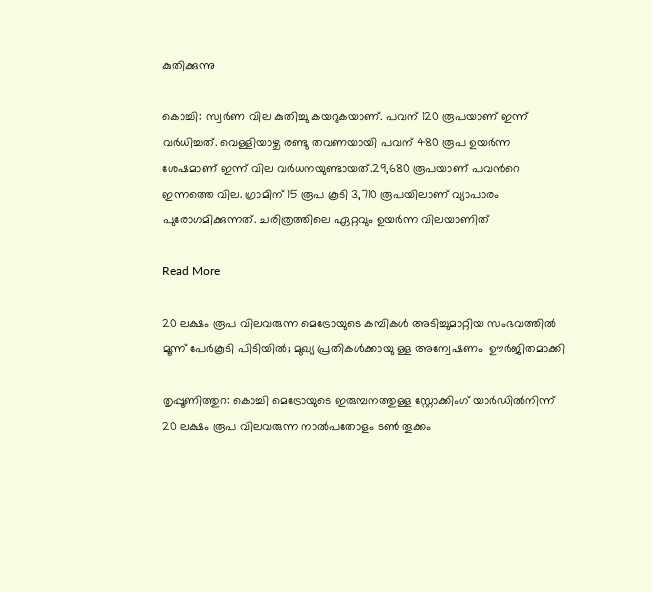കുതിക്കുന്നു

കൊച്ചി: സ്വർണ വില കുതിച്ചു കയറുകയാണ്. പവന് 120 രൂപയാണ് ഇന്ന് വർധിച്ചത്. വെള്ളിയാഴ്ച രണ്ടു തവണയായി പവന് 480 രൂപ ഉയർന്ന ശേഷമാണ് ഇന്ന് വില വർധനയുണ്ടായത്.29,680 രൂപയാണ് പവന്‍റെ ഇന്നത്തെ വില. ഗ്രാമിന് 15 രൂപ കൂടി 3,710 രൂപയിലാണ് വ്യാപാരം പുരോഗമിക്കുന്നത്. ചരിത്രത്തിലെ ഏറ്റവും ഉയർന്ന വിലയാണിത്

Read More

20 ലക്ഷം രൂപ വിലവരുന്ന മെട്രോയുടെ കമ്പികൾ അടിച്ചുമാറ്റിയ സംഭവത്തിൽ മൂന്ന് പേർകൂടി പിടിയിൽ; മുഖ്യ പ്രതികൾക്കായു ള്ള അന്വേഷണം  ഊർജിതമാക്കി

തൃപ്പൂണിത്തുറ: കൊച്ചി മെട്രോയുടെ ഇരുമ്പനത്തുള്ള സ്റ്റോക്കിംഗ് യാർഡിൽനിന്ന് 20 ലക്ഷം രൂപ വിലവരുന്ന നാൽപതോളം ടൺ തൂക്കം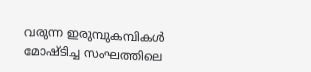വരുന്ന ഇരുമ്പുകമ്പികൾ മോഷ്ടിച്ച സംഘത്തിലെ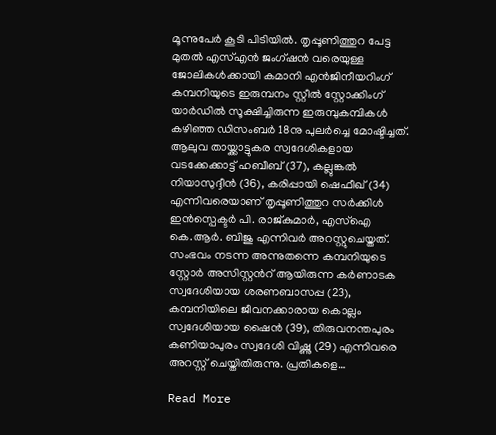മൂന്നുപേർ കൂടി പിടിയിൽ. തൃപ്പൂണിത്തുറ പേട്ട മുതൽ എസ്എൻ ജംഗ്ഷൻ വരെയുള്ള ജോലികൾക്കായി കമാനി എൻജിനീയറിംഗ് കമ്പനിയുടെ ഇരുമ്പനം സ്റ്റീൽ സ്റ്റോക്കിംഗ് യാർഡിൽ സൂക്ഷിച്ചിരുന്ന ഇരുമ്പുകമ്പികൾ കഴിഞ്ഞ ഡിസംബർ 18നു പുലർച്ചെ മോഷ്ടിച്ചത്. ആലുവ തായ്ക്കാട്ടുകര സ്വദേശികളായ വടക്കേക്കാട്ട് ഹബീബ് (37), കല്ലുങ്കൽ നിയാസുദ്ദീൻ (36), കരിപ്പായി ഷെഫീഖ് (34) എന്നിവരെയാണ് തൃപ്പൂണിത്തുറ സർക്കിൾ ഇൻസ്പെക്ടർ പി. രാജ്കുമാർ, എസ്ഐ കെ.ആർ. ബിജു എന്നിവർ അറസ്റ്റുചെയ്തത്. സംഭവം നടന്ന അന്നുതന്നെ കമ്പനിയുടെ സ്റ്റോർ അസിസ്റ്റന്‍റ് ആയിരുന്ന കർണാടക സ്വദേശിയായ ശരണബാസപ്പ (23), കമ്പനിയിലെ ജീവനക്കാരായ കൊല്ലം സ്വദേശിയായ ഷൈൻ (39), തിരുവനന്തപുരം കണിയാപുരം സ്വദേശി വിഷ്ണു (29) എന്നിവരെ അറസ്റ്റ് ചെയ്തിതിരുന്നു. പ്രതികളെ…

Read More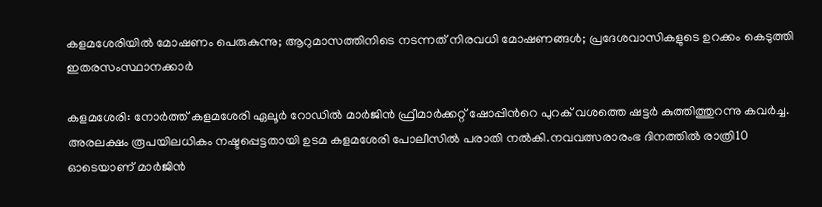കളമശേരിയിൽ മോഷണം പെരുകുന്നു; ആറുമാസത്തിനിടെ നടന്നത് നിരവധി മോഷണങ്ങൾ; പ്രദേശവാസികളുടെ ഉറക്കം കെടുത്തി ഇതരസംസ്ഥാനക്കാർ

കളമശേരി: നോർത്ത് കളമശേരി ഏലൂർ റോഡിൽ മാർജിൻ ഫ്രീമാർക്കറ്റ് ഷോപ്പിന്‍റെ പുറക് വശത്തെ ഷട്ടർ കുത്തിത്തുറന്നു കവർച്ച. അരലക്ഷം രൂപയിലധികം നഷ്ടപ്പെട്ടതായി ഉടമ കളമശേരി പോലീസിൽ പരാതി നൽകി.നവവത്സരാരംഭ ദിനത്തിൽ രാത്രി10 ഓടെയാണ് മാർജിൻ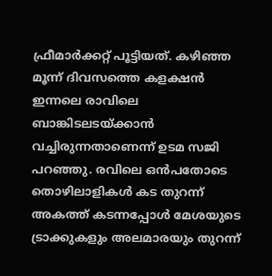ഫ്രീമാർക്കറ്റ് പൂട്ടിയത്. കഴിഞ്ഞ മൂന്ന് ദിവസത്തെ കളക്ഷൻ ഇന്നലെ രാവിലെ ബാങ്കിടലടയ്ക്കാൻ വച്ചിരുന്നതാണെന്ന് ഉടമ സജി പറഞ്ഞു. രവിലെ ഒൻപതോടെ തൊഴിലാളികൾ കട തുറന്ന് അകത്ത് കടന്നപ്പോൾ മേശയുടെ ട്രാക്കുകളും അലമാരയും തുറന്ന്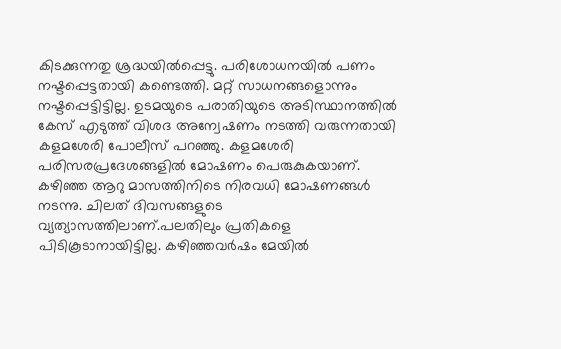കിടക്കുന്നതു ശ്രദ്ധയിൽപ്പെട്ടു. പരിശോധനയിൽ പണം നഷ്ടപ്പെട്ടതായി കണ്ടെത്തി. മറ്റ് സാധനങ്ങളൊന്നും നഷ്ടപ്പെട്ടിട്ടില്ല. ഉടമയുടെ പരാതിയുടെ അടിസ്ഥാനത്തിൽ കേസ് എടുത്ത് വിശദ അന്വേഷണം നടത്തി വരുന്നതായി കളമശേരി പോലീസ് പറഞ്ഞു. കളമശേരി പരിസരപ്രദേശങ്ങളിൽ മോഷണം പെരുകുകയാണ്. കഴിഞ്ഞ ആറു മാസത്തിനിടെ നിരവധി മോഷണങ്ങൾ നടന്നു. ചിലത് ദിവസങ്ങളുടെ വ്യത്യാസത്തിലാണ്.പലതിലും പ്രതികളെ പിടികൂടാനായിട്ടില്ല. കഴിഞ്ഞവർഷം മേയിൽ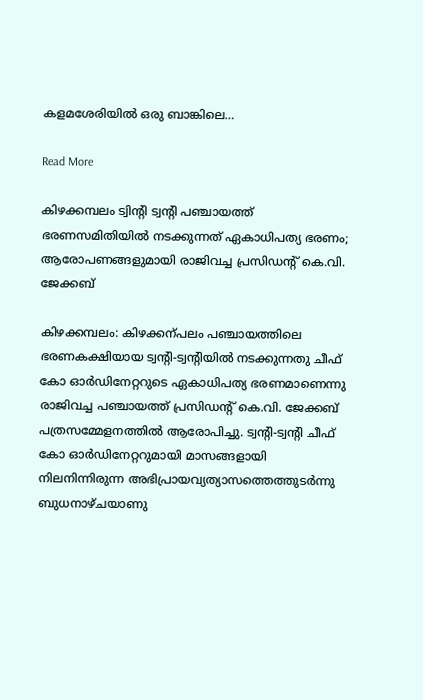കളമശേരിയിൽ‌ ഒരു ബാങ്കിലെ…

Read More

കിഴക്കമ്പലം ട്വിന്‍റി ട്വന്‍റി പഞ്ചായത്ത് ഭരണസമിതിയിൽ നടക്കുന്നത് ഏകാധിപത്യ ഭരണം; ആരോപണങ്ങളുമായി രാജിവച്ച പ്രസിഡന്‍റ് കെ.വി. ജേക്കബ്

കിഴക്കമ്പലം: കിഴക്കന്പലം പഞ്ചായത്തിലെ ഭരണകക്ഷിയായ ട്വന്‍റി-ട്വന്‍റിയിൽ നടക്കുന്നതു ചീഫ് കോ ഓർഡിനേറ്ററുടെ ഏകാധിപത്യ ഭരണമാണെന്നു രാജിവച്ച പഞ്ചായത്ത് പ്രസിഡന്‍റ് കെ.വി. ജേക്കബ് പത്രസമ്മേളനത്തില്‍ ആരോപിച്ചു. ട്വന്‍റി-ട്വന്‍റി ചീഫ് കോ ഓർഡിനേറ്ററുമായി മാസങ്ങളായി നിലനിന്നിരുന്ന അഭിപ്രായവ്യത്യാസത്തെത്തുടര്‍ന്നു ബുധനാഴ്ചയാണു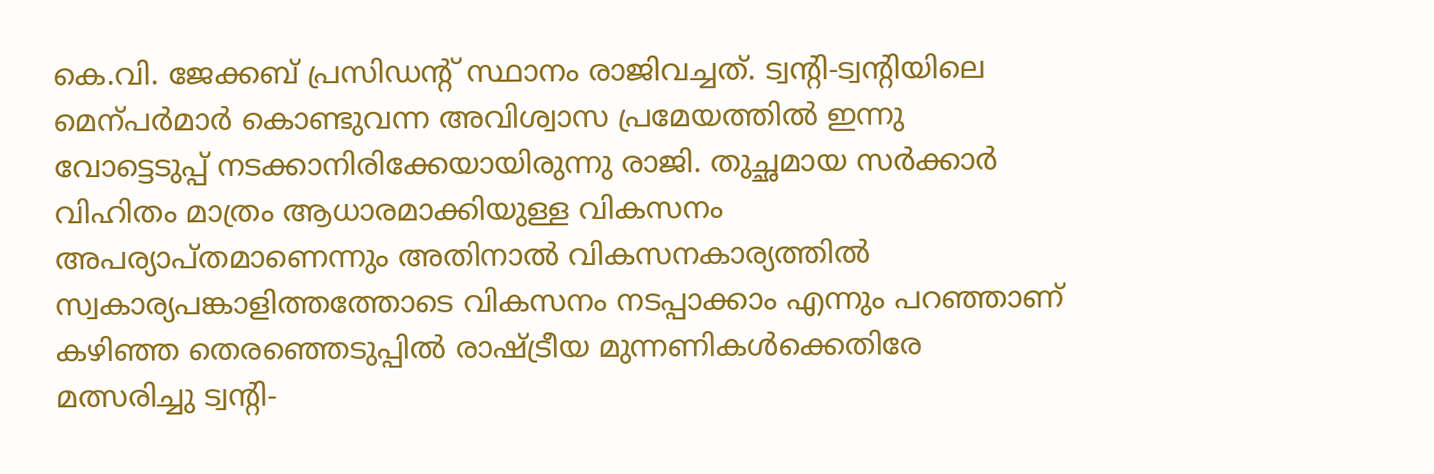കെ.വി. ജേക്കബ് പ്രസിഡന്‍റ് സ്ഥാനം രാജിവച്ചത്. ട്വന്‍റി-ട്വന്‍റിയിലെ മെന്പർമാർ കൊണ്ടുവന്ന അവിശ്വാസ പ്രമേയത്തിൽ ഇന്നു വോട്ടെടുപ്പ് നടക്കാനിരിക്കേയായിരുന്നു രാജി. തുച്ഛമായ സര്‍ക്കാര്‍ വിഹിതം മാത്രം ആധാരമാക്കിയുള്ള വികസനം അപര്യാപ്തമാണെന്നും അതിനാല്‍ വികസനകാര്യത്തില്‍ സ്വകാര്യപങ്കാളിത്തത്തോടെ വികസനം നടപ്പാക്കാം എന്നും പറഞ്ഞാണ് കഴിഞ്ഞ തെരഞ്ഞെടുപ്പിൽ രാഷ്ട്രീയ മുന്നണികൾക്കെതിരേ മത്സരിച്ചു ട്വന്‍റി-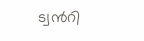ട്വന്‍റി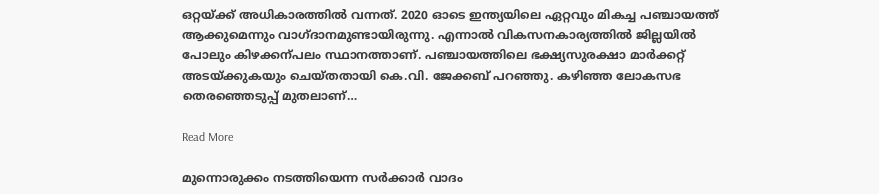ഒറ്റയ്ക്ക് അധികാരത്തില്‍ വന്നത്. 2020 ഓടെ ഇന്ത്യയിലെ ഏറ്റവും മികച്ച പഞ്ചായത്ത് ആക്കുമെന്നും വാഗ്ദാനമുണ്ടായിരുന്നു. എന്നാല്‍ വികസനകാര്യത്തില്‍ ജില്ലയില്‍ പോലും കിഴക്കന്പലം സ്ഥാനത്താണ്. പഞ്ചായത്തിലെ ഭക്ഷ്യസുരക്ഷാ മാര്‍ക്കറ്റ് അടയ്ക്കുകയും ചെയ്തതായി കെ.വി. ജേക്കബ് പറഞ്ഞു. കഴിഞ്ഞ ലോകസഭ തെരഞ്ഞെടുപ്പ് മുതലാണ്…

Read More

മുന്നൊരുക്കം നടത്തിയെന്ന സര്‍ക്കാര്‍ വാദം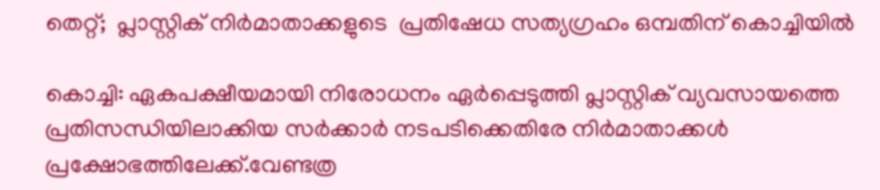തെറ്റ്;  പ്ലാസ്റ്റിക് നിർമാതാക്കളുടെ  പ്രതിഷേധ സത്യഗ്രഹം ഒമ്പതിന് കൊച്ചിയിൽ

കൊച്ചി: ഏകപക്ഷീയമായി നിരോധനം ഏര്‍പ്പെടുത്തി പ്ലാസ്റ്റിക് വ്യവസായത്തെ പ്രതിസന്ധിയിലാക്കിയ സര്‍ക്കാര്‍ നടപടിക്കെതിരേ നിര്‍മാതാക്കള്‍ പ്രക്ഷോഭത്തിലേക്ക്.വേണ്ടത്ര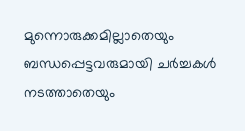മുന്നൊരുക്കമില്ലാതെയും ബന്ധപ്പെട്ടവരുമായി ചര്‍ച്ചകള്‍ നടത്താതെയും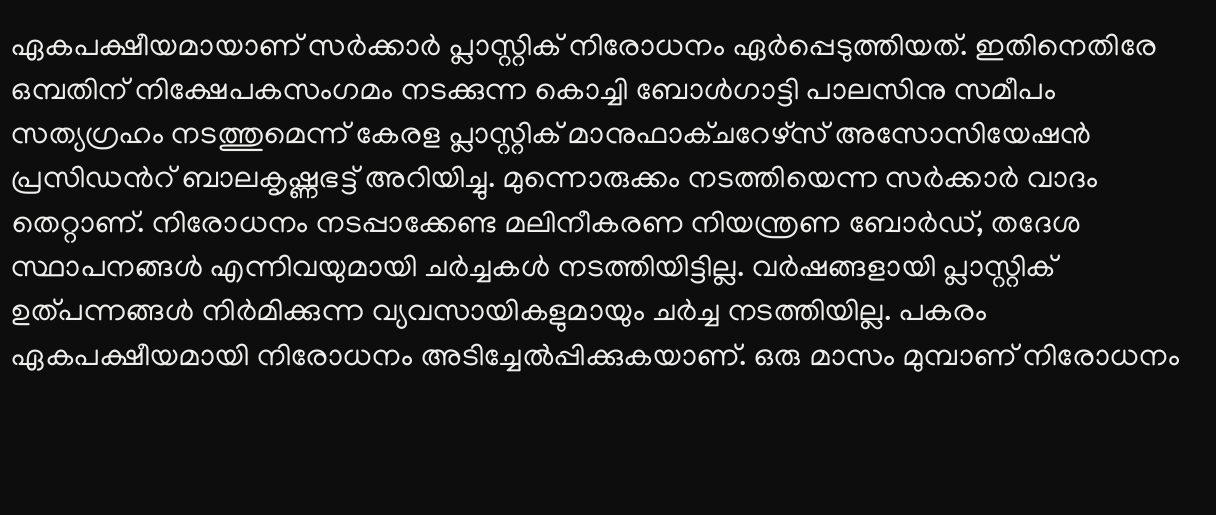ഏകപക്ഷീയമായാണ് സര്‍ക്കാര്‍ പ്ലാസ്റ്റിക് നിരോധനം ഏര്‍പ്പെടുത്തിയത്. ഇതിനെതിരേ ഒമ്പതിന് നിക്ഷേപകസംഗമം നടക്കുന്ന കൊച്ചി ബോള്‍ഗാട്ടി പാലസിനു സമീപം സത്യഗ്രഹം നടത്തുമെന്ന് കേരള പ്ലാസ്റ്റിക് മാനുഫാക്ചറേഴ്‌സ് അസോസിയേഷന്‍ പ്രസിഡന്‍റ് ബാലകൃഷ്ണഭട്ട് അറിയിച്ചു. മുന്നൊരുക്കം നടത്തിയെന്ന സര്‍ക്കാര്‍ വാദം തെറ്റാണ്. നിരോധനം നടപ്പാക്കേണ്ട മലിനീകരണ നിയന്ത്രണ ബോര്‍ഡ്, തദേശ സ്ഥാപനങ്ങള്‍ എന്നിവയുമായി ചര്‍ച്ചകള്‍ നടത്തിയിട്ടില്ല. വര്‍ഷങ്ങളായി പ്ലാസ്റ്റിക് ഉത്പന്നങ്ങള്‍ നിര്‍മിക്കുന്ന വ്യവസായികളുമായും ചര്‍ച്ച നടത്തിയില്ല. പകരം ഏകപക്ഷീയമായി നിരോധനം അടിച്ചേല്‍പ്പിക്കുകയാണ്. ഒരു മാസം മുമ്പാണ് നിരോധനം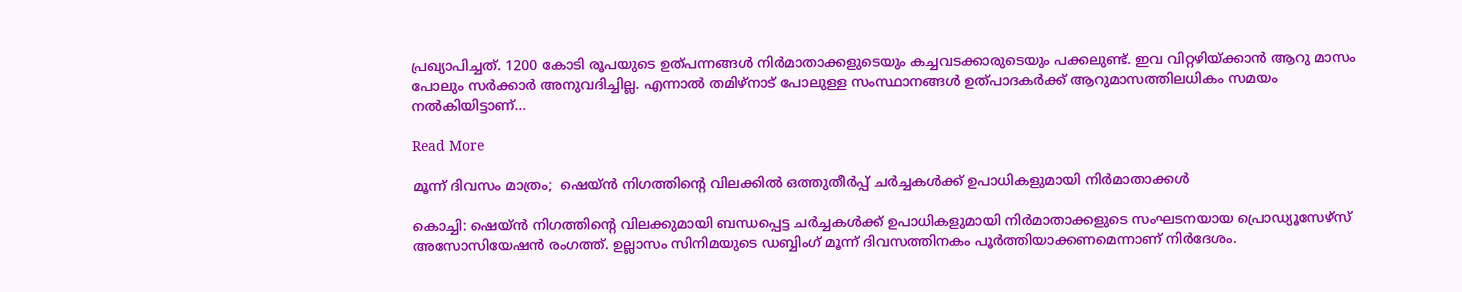പ്രഖ്യാപിച്ചത്. 1200 കോടി രൂപയുടെ ഉത്പന്നങ്ങള്‍ നിര്‍മാതാക്കളുടെയും കച്ചവടക്കാരുടെയും പക്കലുണ്ട്. ഇവ വിറ്റഴിയ്ക്കാന്‍ ആറു മാസം പോലും സര്‍ക്കാര്‍ അനുവദിച്ചില്ല. എന്നാല്‍ തമിഴ്‌നാട് പോലുള്ള സംസ്ഥാനങ്ങള്‍ ഉത്പാദകര്‍ക്ക് ആറുമാസത്തിലധികം സമയം നല്‍കിയിട്ടാണ്…

Read More

മൂന്ന് ദിവസം മാത്രം;  ഷെയ്ൻ നിഗത്തിന്‍റെ വിലക്കിൽ ഒത്തുതീർപ്പ് ചർച്ചകൾക്ക് ഉപാധികളുമായി നിർമാതാക്കൾ

കൊച്ചി: ഷെയ്ൻ നിഗത്തിന്‍റെ വിലക്കുമായി ബന്ധപ്പെട്ട ചർച്ചകൾക്ക് ഉപാധികളുമായി നിർമാതാക്കളുടെ സംഘടനയായ പ്രൊഡ്യൂസേഴ്സ് അസോസിയേഷൻ രംഗത്ത്. ഉല്ലാസം സിനിമയുടെ ഡബ്ബിംഗ് മൂന്ന് ദിവസത്തിനകം പൂർത്തിയാക്കണമെന്നാണ് നിർദേശം.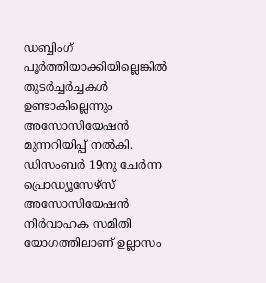ഡബ്ബിംഗ് പൂർത്തിയാക്കിയില്ലെങ്കിൽ തുടർച്ചർച്ചകൾ ഉണ്ടാകില്ലെന്നും അസോസിയേഷൻ മുന്നറിയിപ്പ് നൽകി. ഡിസംബർ 19നു ചേർന്ന പ്രൊഡ്യൂസേഴ്സ് അസോസിയേഷൻ നിർവാഹക സമിതി യോഗത്തിലാണ് ഉല്ലാസം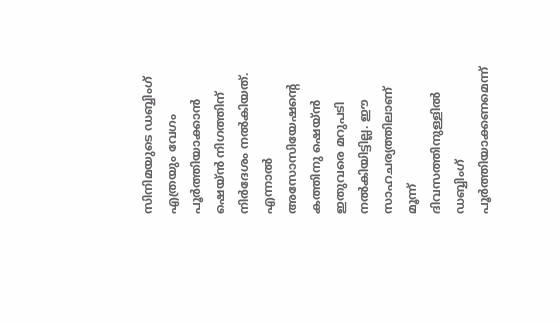സിനിമയുടെ ഡബ്ബിംഗ് എത്രയും വേഗം പൂർത്തിയാക്കാൻ ഷെയ്ൻ നിഗത്തിന് നിർദേശം നൽകിയത്. എന്നാൽ അസോസിയേഷന്‍റെ കത്തിനു ഷെയ്ൻ ഇതുവരെ മറുപടി നൽകിയിട്ടില്ല. ഈ സാഹചര്യത്തിലാണ് മൂന്ന് ദിവസത്തിനുള്ളിൽ ഡബ്ബിംഗ് പൂർത്തിയാക്കണമെന്ന്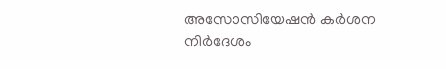അസോസിയേഷൻ കർശന നിർദേശം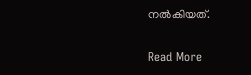നൽകിയത്.

Read More